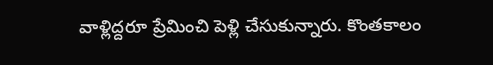వాళ్లిద్దరూ ప్రేమించి పెళ్లి చేసుకున్నారు. కొంతకాలం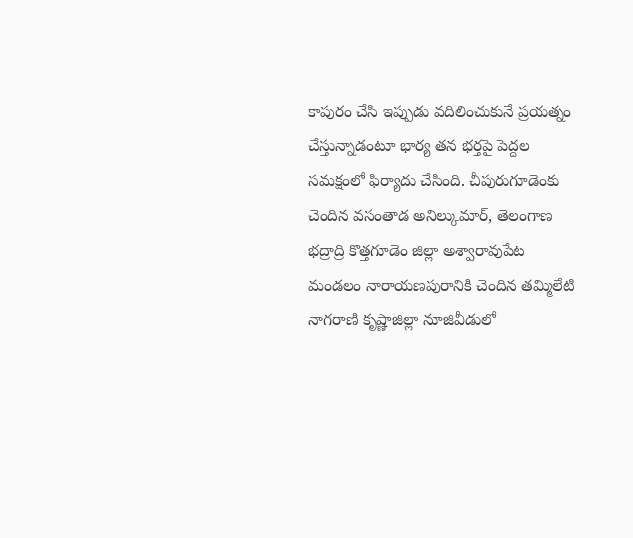కాపురం చేసి ఇప్పుడు వదిలించుకునే ప్రయత్నం చేస్తున్నాడంటూ భార్య తన భర్తపై పెద్దల సమక్షంలో ఫిర్యాదు చేసింది. చీపురుగూడెంకు చెందిన వసంతాడ అనిల్కుమార్, తెలంగాణ భద్రాద్రి కొత్తగూడెం జిల్లా అశ్వారావుపేట మండలం నారాయణపురానికి చెందిన తమ్మిలేటి నాగరాణి కృష్ణాజిల్లా నూజివీడులో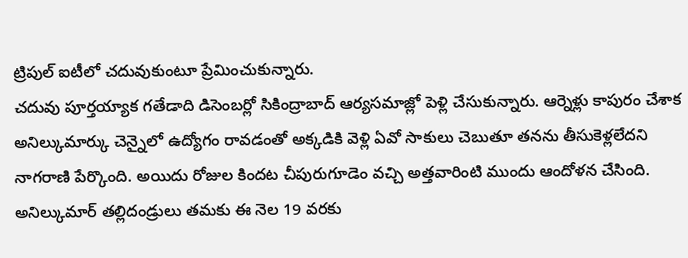ట్రిపుల్ ఐటీలో చదువుకుంటూ ప్రేమించుకున్నారు.
చదువు పూర్తయ్యాక గతేడాది డిసెంబర్లో సికింద్రాబాద్ ఆర్యసమాజ్లో పెళ్లి చేసుకున్నారు. ఆర్నెళ్లు కాపురం చేశాక అనిల్కుమార్కు చెన్నైలో ఉద్యోగం రావడంతో అక్కడికి వెళ్లి ఏవో సాకులు చెబుతూ తనను తీసుకెళ్లలేదని నాగరాణి పేర్కొంది. అయిదు రోజుల కిందట చీపురుగూడెం వచ్చి అత్తవారింటి ముందు ఆందోళన చేసింది.
అనిల్కుమార్ తల్లిదండ్రులు తమకు ఈ నెల 19 వరకు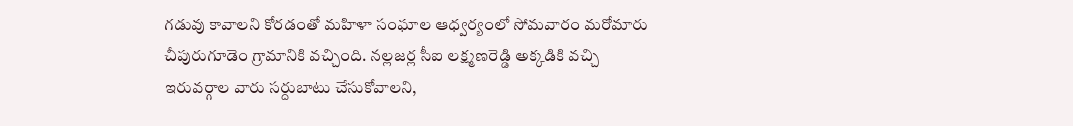గడువు కావాలని కోరడంతో మహిళా సంఘాల ఆధ్వర్యంలో సోమవారం మరోమారు చీపురుగూడెం గ్రామానికి వచ్చింది. నల్లజర్ల సీఐ లక్ష్మణరెడ్డి అక్కడికి వచ్చి ఇరువర్గాల వారు సర్దుబాటు చేసుకోవాలని,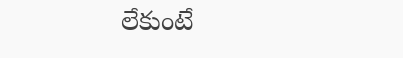లేకుంటే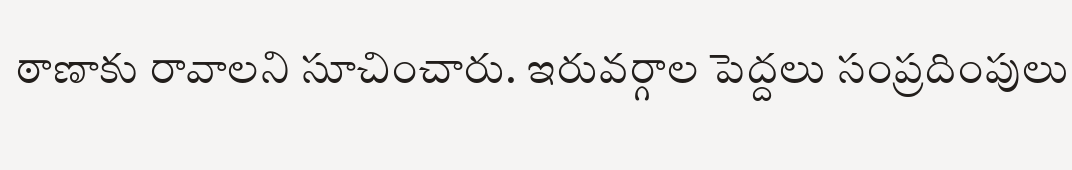ఠాణాకు రావాలని సూచించారు. ఇరువర్గాల పెద్దలు సంప్రదింపులు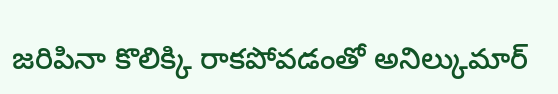జరిపినా కొలిక్కి రాకపోవడంతో అనిల్కుమార్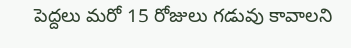పెద్దలు మరో 15 రోజులు గడువు కావాలని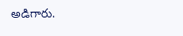అడిగారు.